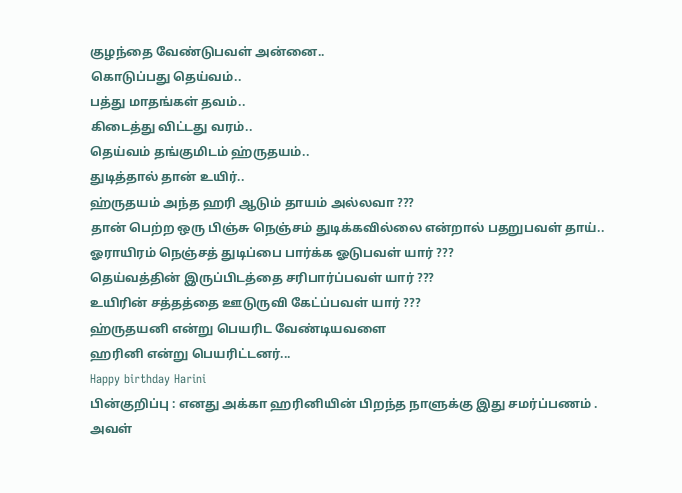குழந்தை வேண்டுபவள் அன்னை..
கொடுப்பது தெய்வம்..
பத்து மாதங்கள் தவம்..
கிடைத்து விட்டது வரம்..
தெய்வம் தங்குமிடம் ஹ்ருதயம்..
துடித்தால் தான் உயிர்..
ஹ்ருதயம் அந்த ஹரி ஆடும் தாயம் அல்லவா ???
தான் பெற்ற ஒரு பிஞ்சு நெஞ்சம் துடிக்கவில்லை என்றால் பதறுபவள் தாய்..
ஓராயிரம் நெஞ்சத் துடிப்பை பார்க்க ஓடுபவள் யார் ???
தெய்வத்தின் இருப்பிடத்தை சரிபார்ப்பவள் யார் ???
உயிரின் சத்தத்தை ஊடுருவி கேட்ப்பவள் யார் ???
ஹ்ருதயனி என்று பெயரிட வேண்டியவளை
ஹரினி என்று பெயரிட்டனர்...
Happy birthday Harini
பின்குறிப்பு : எனது அக்கா ஹரினியின் பிறந்த நாளுக்கு இது சமர்ப்பணம் .
அவள்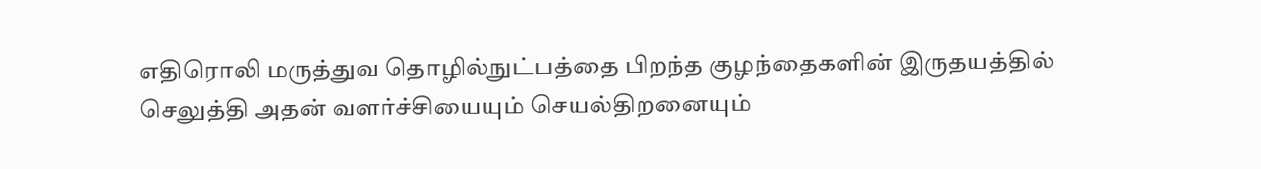எதிரொலி மருத்துவ தொழில்நுட்பத்தை பிறந்த குழந்தைகளின் இருதயத்தில் செலுத்தி அதன் வளர்ச்சியையும் செயல்திறனையும்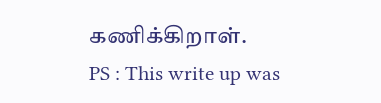கணிக்கிறாள்.
PS : This write up was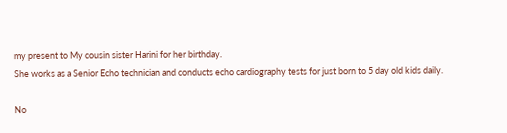my present to My cousin sister Harini for her birthday.
She works as a Senior Echo technician and conducts echo cardiography tests for just born to 5 day old kids daily.

No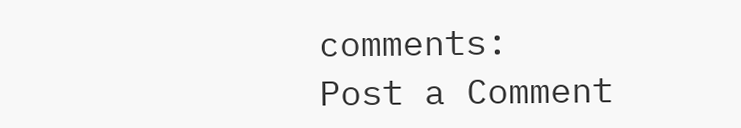comments:
Post a Comment